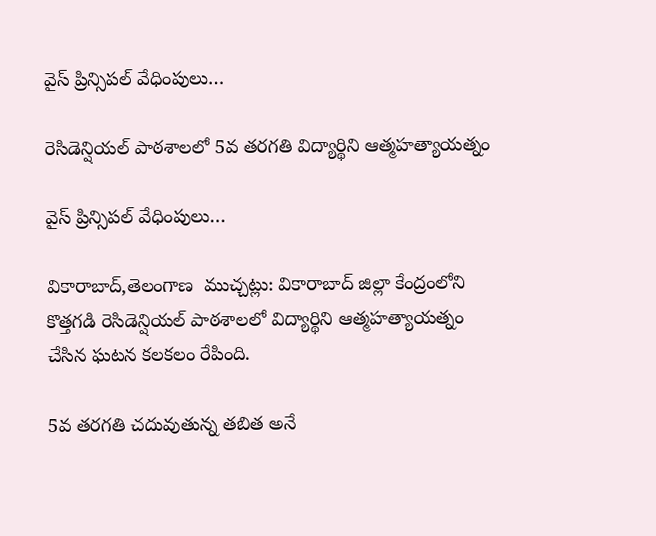వైస్ ప్రిన్సిపల్ వేధింపులు…

రెసిడెన్షియల్ పాఠశాలలో 5వ తరగతి విద్యార్థిని ఆత్మహత్యాయత్నం

వైస్ ప్రిన్సిపల్ వేధింపులు…

వికారాబాద్,తెలంగాణ  ముచ్చట్లు: వికారాబాద్ జిల్లా కేంద్రంలోని కొత్తగడి రెసిడెన్షియల్ పాఠశాలలో విద్యార్థిని ఆత్మహత్యాయత్నం చేసిన ఘటన కలకలం రేపింది.

5వ తరగతి చదువుతున్న తబిత అనే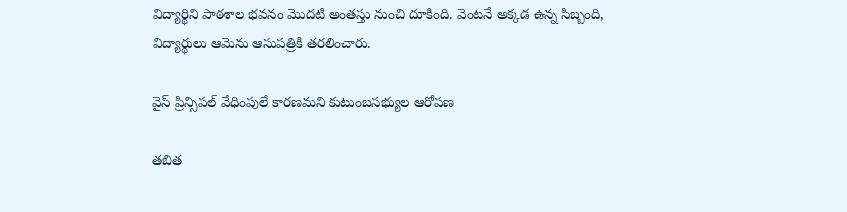విద్యార్థిని పాఠశాల భవనం మొదటి అంతస్తు నుంచి దూకింది. వెంటనే అక్కడ ఉన్న సిబ్బంది, విద్యార్థులు ఆమెను ఆసుపత్రికి తరలించారు.

వైస్ ప్రిన్సిపల్ వేధింపులే కారణమని కుటుంబసభ్యుల ఆరోపణ

తబిత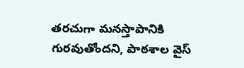తరచుగా మనస్తాపానికి గురవుతోందని, పాఠశాల వైస్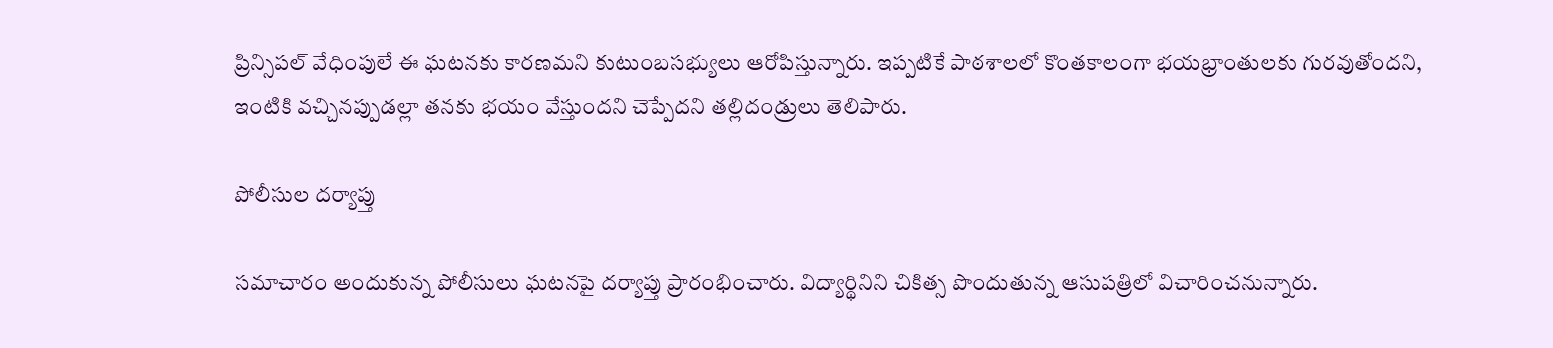ప్రిన్సిపల్ వేధింపులే ఈ ఘటనకు కారణమని కుటుంబసభ్యులు ఆరోపిస్తున్నారు. ఇప్పటికే పాఠశాలలో కొంతకాలంగా భయభ్రాంతులకు గురవుతోందని, ఇంటికి వచ్చినప్పుడల్లా తనకు భయం వేస్తుందని చెప్పేదని తల్లిదండ్రులు తెలిపారు.

పోలీసుల దర్యాప్తు

సమాచారం అందుకున్న పోలీసులు ఘటనపై దర్యాప్తు ప్రారంభించారు. విద్యార్థినిని చికిత్స పొందుతున్న ఆసుపత్రిలో విచారించనున్నారు.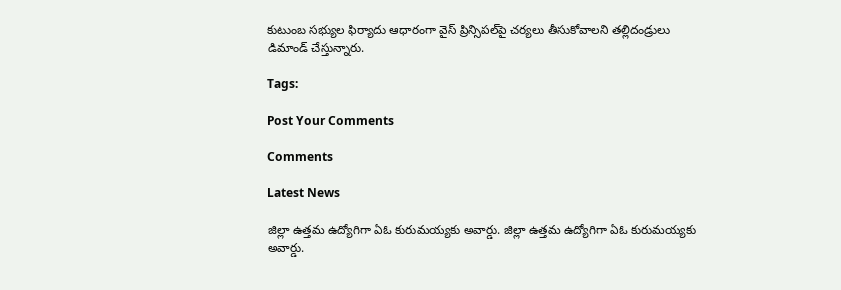కుటుంబ సభ్యుల ఫిర్యాదు ఆధారంగా వైస్ ప్రిన్సిపల్‌పై చర్యలు తీసుకోవాలని తల్లిదండ్రులు డిమాండ్ చేస్తున్నారు.

Tags:

Post Your Comments

Comments

Latest News

జిల్లా ఉత్తమ ఉద్యోగిగా ఏఓ కురుమయ్యకు అవార్డు. జిల్లా ఉత్తమ ఉద్యోగిగా ఏఓ కురుమయ్యకు అవార్డు.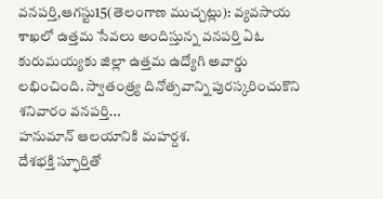వనపర్తి,ఆగస్టు15(తెలంగాణ ముచ్చట్లు): వ్యవసాయ శాఖలో ఉత్తమ సేవలు అందిస్తున్న వనపర్తి ఏఓ కురుమయ్యకు జిల్లా ఉత్తమ ఉద్యోగి అవార్డు లభించింది. స్వాతంత్ర్య దినోత్సవాన్ని పురస్కరించుకొని శనివారం వనపర్తి...
హనుమాన్ ఆలయానికి మహర్దశ.
దేశభక్తి స్ఫూర్తితో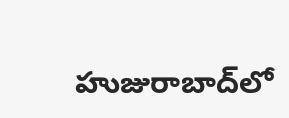హుజురాబాద్‌లో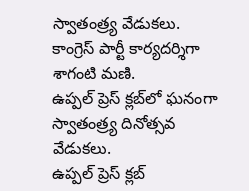స్వాతంత్ర్య వేడుకలు.
కాంగ్రెస్ పార్టీ కార్యదర్శిగా శాగంటి మణి.
ఉప్పల్ ప్రెస్ క్లబ్‌లో ఘనంగా స్వాతంత్ర్య దినోత్సవ వేడుకలు.
ఉప్పల్ ప్రెస్ క్లబ్‌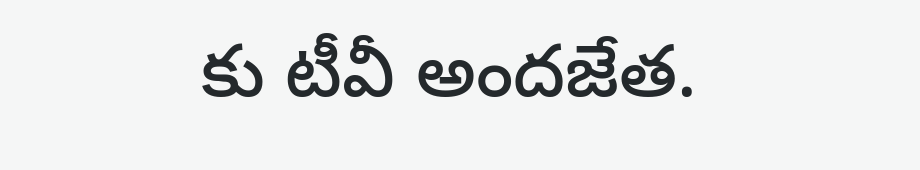కు టీవీ అందజేత.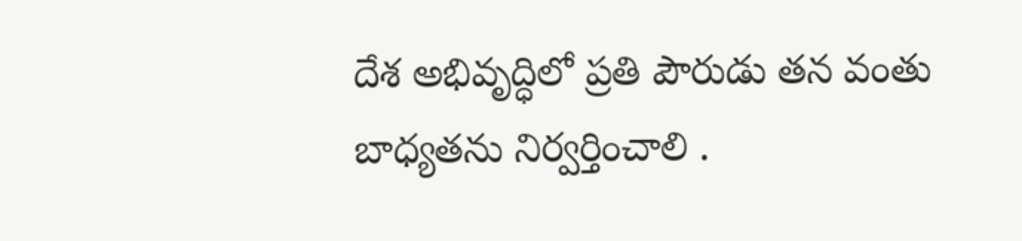దేశ అభివృద్ధిలో ప్రతి పౌరుడు తన వంతు బాధ్యతను నిర్వర్తించాలి .